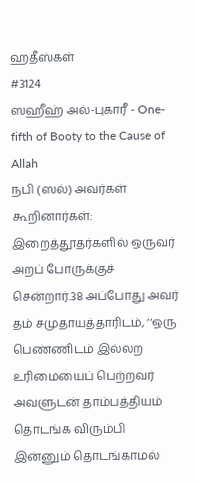ஹதீஸ்கள்
#3124
ஸஹீஹ் அல்-புகாரீ - One-fifth of Booty to the Cause of Allah
நபி (ஸல்) அவர்கள் கூறினார்கள்: இறைத்தூதர்களில் ஒருவர் அறப் போருக்குச் சென்றார்.38 அப்போது அவர் தம் சமுதாயத்தாரிடம், ‘‘ஒரு பெண்ணிடம் இல்லற உரிமையைப் பெற்றவர் அவளுடன் தாம்பத்தியம் தொடங்க விரும்பி இன்னும் தொடங்காமல்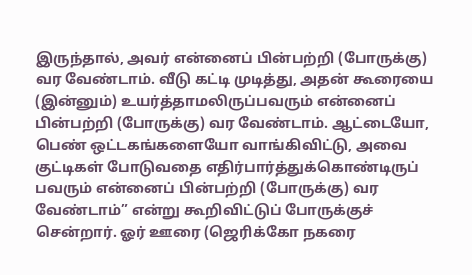இருந்தால், அவர் என்னைப் பின்பற்றி (போருக்கு) வர வேண்டாம். வீடு கட்டி முடித்து, அதன் கூரையை (இன்னும்) உயர்த்தாமலிருப்பவரும் என்னைப் பின்பற்றி (போருக்கு) வர வேண்டாம். ஆட்டையோ, பெண் ஒட்டகங்களையோ வாங்கிவிட்டு, அவை குட்டிகள் போடுவதை எதிர்பார்த்துக்கொண்டிருப் பவரும் என்னைப் பின்பற்றி (போருக்கு) வர வேண்டாம்” என்று கூறிவிட்டுப் போருக்குச் சென்றார். ஓர் ஊரை (ஜெரிக்கோ நகரை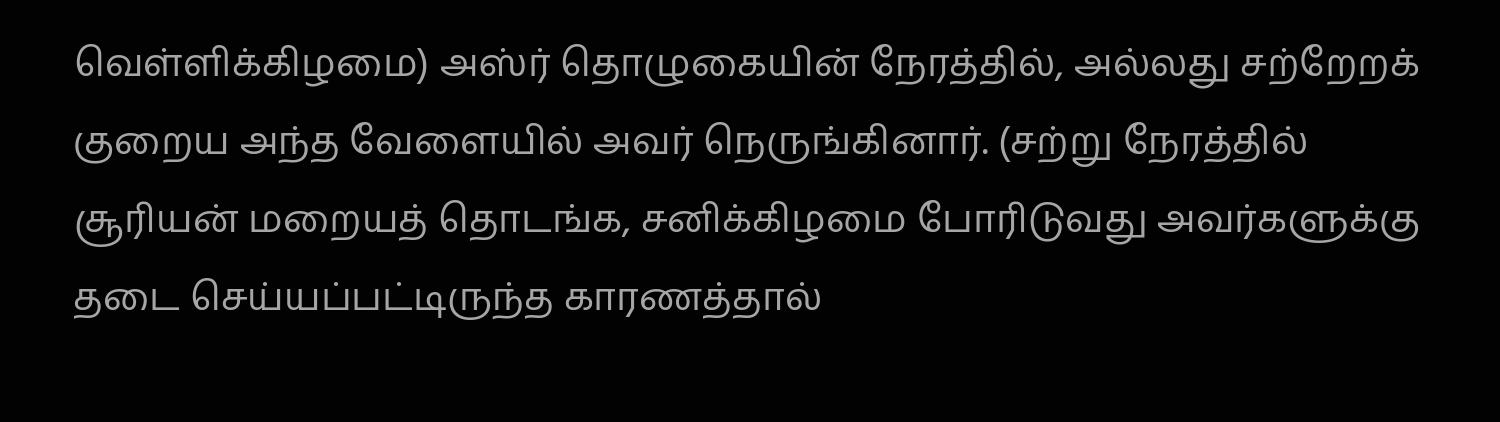வெள்ளிக்கிழமை) அஸ்ர் தொழுகையின் நேரத்தில், அல்லது சற்றேறக் குறைய அந்த வேளையில் அவர் நெருங்கினார். (சற்று நேரத்தில் சூரியன் மறையத் தொடங்க, சனிக்கிழமை போரிடுவது அவர்களுக்கு தடை செய்யப்பட்டிருந்த காரணத்தால்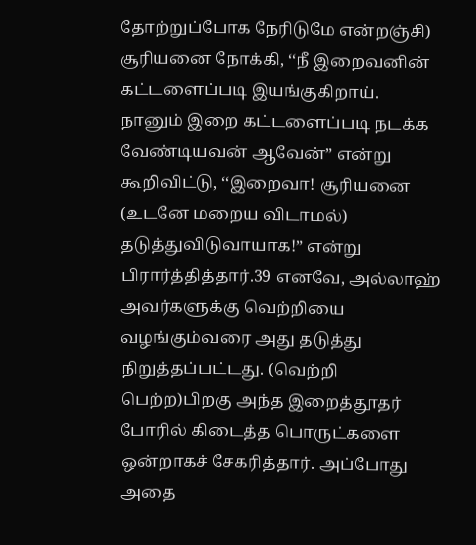தோற்றுப்போக நேரிடுமே என்றஞ்சி) சூரியனை நோக்கி, ‘‘நீ இறைவனின் கட்டளைப்படி இயங்குகிறாய். நானும் இறை கட்டளைப்படி நடக்க வேண்டியவன் ஆவேன்” என்று கூறிவிட்டு, ‘‘இறைவா! சூரியனை (உடனே மறைய விடாமல்) தடுத்துவிடுவாயாக!” என்று பிரார்த்தித்தார்.39 எனவே, அல்லாஹ் அவர்களுக்கு வெற்றியை வழங்கும்வரை அது தடுத்து நிறுத்தப்பட்டது. (வெற்றி பெற்ற)பிறகு அந்த இறைத்தூதர் போரில் கிடைத்த பொருட்களை ஒன்றாகச் சேகரித்தார். அப்போது அதை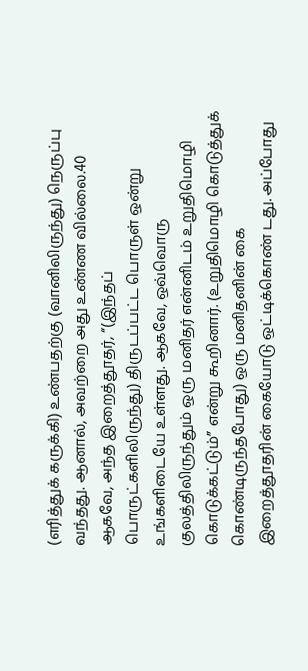(எரித்துக் கருக்கி) உண்பதற்கு (வானிலிருந்து) நெருப்பு வந்தது. ஆனால், அவற்றை அது உண்ண வில்லை.40 ஆகவே, அந்த இறைத்தூதர், ‘‘(இந்தப் பொருட்களிலிருந்து) திருடப்பட்ட பொருள் ஒன்று உங்களிடையே உள்ளது. ஆகவே, ஒவ்வொரு குலத்திலிருந்தும் ஒரு மனிதர் என்னிடம் உறுதிமொழி கொடுக்கட்டும்” என்று கூறினார். (உறுதிமொழி கொடுத்துக் கொண்டிருந்தபோது) ஒரு மனிதனின் கை இறைத்தூதரின் கையோடு ஒட்டிக்கொண் டது. அப்போது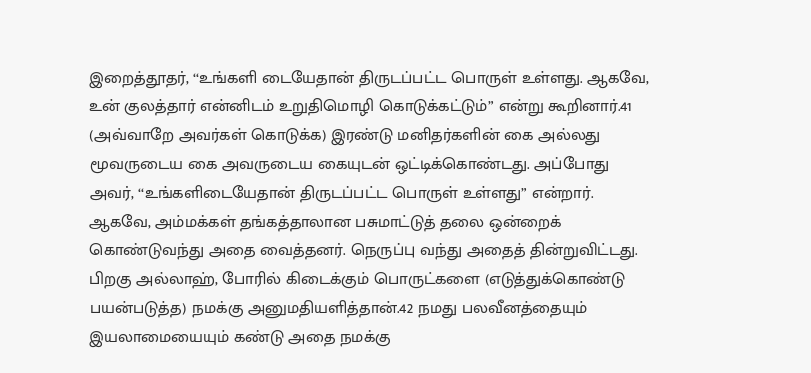இறைத்தூதர், ‘‘உங்களி டையேதான் திருடப்பட்ட பொருள் உள்ளது. ஆகவே, உன் குலத்தார் என்னிடம் உறுதிமொழி கொடுக்கட்டும்” என்று கூறினார்.41 (அவ்வாறே அவர்கள் கொடுக்க) இரண்டு மனிதர்களின் கை அல்லது மூவருடைய கை அவருடைய கையுடன் ஒட்டிக்கொண்டது. அப்போது அவர், ‘‘உங்களிடையேதான் திருடப்பட்ட பொருள் உள்ளது” என்றார். ஆகவே, அம்மக்கள் தங்கத்தாலான பசுமாட்டுத் தலை ஒன்றைக் கொண்டுவந்து அதை வைத்தனர். நெருப்பு வந்து அதைத் தின்றுவிட்டது. பிறகு அல்லாஹ், போரில் கிடைக்கும் பொருட்களை (எடுத்துக்கொண்டு பயன்படுத்த) நமக்கு அனுமதியளித்தான்.42 நமது பலவீனத்தையும் இயலாமையையும் கண்டு அதை நமக்கு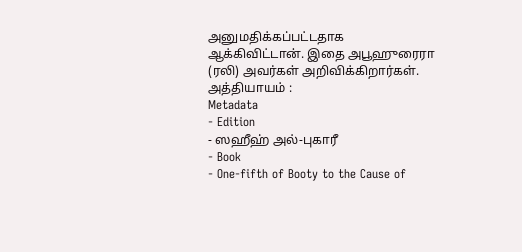அனுமதிக்கப்பட்டதாக ஆக்கிவிட்டான். இதை அபூஹுரைரா (ரலி) அவர்கள் அறிவிக்கிறார்கள். அத்தியாயம் :
Metadata
- Edition
- ஸஹீஹ் அல்-புகாரீ
- Book
- One-fifth of Booty to the Cause of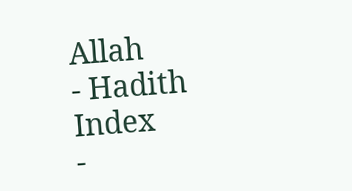Allah
- Hadith Index
-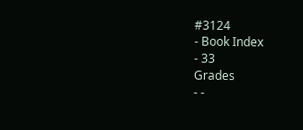#3124
- Book Index
- 33
Grades
- -